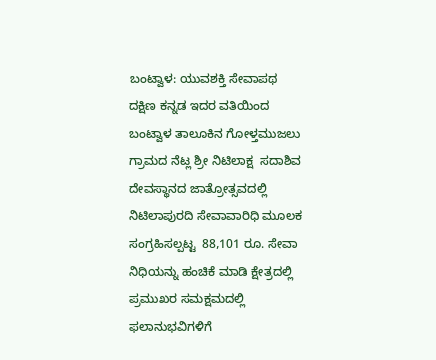ಬಂಟ್ವಾಳ: ಯುವಶಕ್ತಿ ಸೇವಾಪಥ ದಕ್ಷಿಣ ಕನ್ನಡ ಇದರ ವತಿಯಿಂದ ಬಂಟ್ವಾಳ ತಾಲೂಕಿನ ಗೋಳ್ತಮುಜಲು ಗ್ರಾಮದ ನೆಟ್ಲ ಶ್ರೀ ನಿಟಿಲಾಕ್ಷ  ಸದಾಶಿವ ದೇವಸ್ಥಾನದ ಜಾತ್ರೋತ್ಸವದಲ್ಲಿ ನಿಟಿಲಾಪುರದಿ ಸೇವಾವಾರಿಧಿ ಮೂಲಕ ಸಂಗ್ರಹಿಸಲ್ಪಟ್ಟ  88,101 ರೂ. ಸೇವಾ ನಿಧಿಯನ್ನು ಹಂಚಿಕೆ ಮಾಡಿ ಕ್ಷೇತ್ರದಲ್ಲಿ ಪ್ರಮುಖರ ಸಮಕ್ಷಮದಲ್ಲಿ ಫಲಾನುಭವಿಗಳಿಗೆ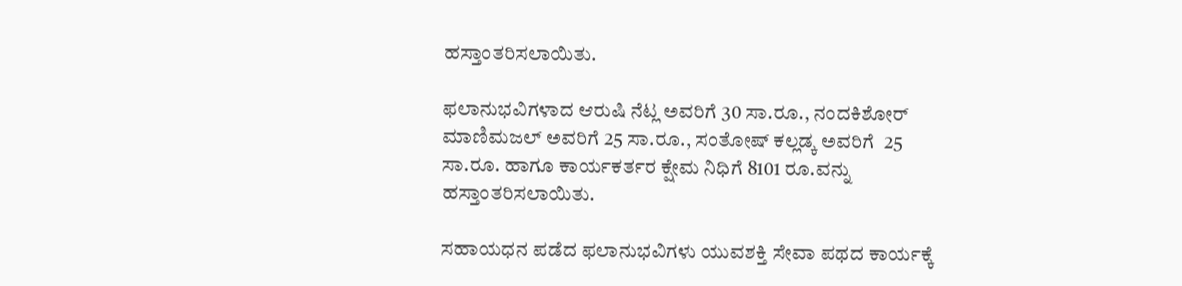ಹಸ್ತಾಂತರಿಸಲಾಯಿತು.

ಫಲಾನುಭವಿಗಳಾದ ಆರುಷಿ ನೆಟ್ಲ ಅವರಿಗೆ 30 ಸಾ.ರೂ., ನಂದಕಿಶೋರ್ ಮಾಣಿಮಜಲ್ ಅವರಿಗೆ 25 ಸಾ.ರೂ., ಸಂತೋಷ್ ಕಲ್ಲಡ್ಕ ಅವರಿಗೆ  25 ಸಾ.ರೂ. ಹಾಗೂ ಕಾರ್ಯಕರ್ತರ ಕ್ಷೇಮ ನಿಧಿಗೆ 8101 ರೂ.ವನ್ನು ಹಸ್ತಾಂತರಿಸಲಾಯಿತು.

ಸಹಾಯಧನ ಪಡೆದ ಫಲಾನುಭವಿಗಳು ಯುವಶಕ್ತಿ ಸೇವಾ ಪಥದ ಕಾರ್ಯಕ್ಕೆ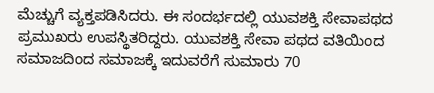ಮೆಚ್ಚುಗೆ ವ್ಯಕ್ತಪಡಿಸಿದರು. ಈ ಸಂದರ್ಭದಲ್ಲಿ ಯುವಶಕ್ತಿ ಸೇವಾಪಥದ ಪ್ರಮುಖರು ಉಪಸ್ಥಿತರಿದ್ದರು. ಯುವಶಕ್ತಿ ಸೇವಾ ಪಥದ ವತಿಯಿಂದ ಸಮಾಜದಿಂದ ಸಮಾಜಕ್ಕೆ ಇದುವರೆಗೆ ಸುಮಾರು 70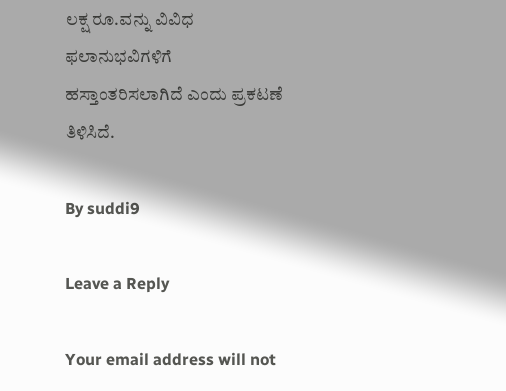ಲಕ್ಷ ರೂ.ವನ್ನು ವಿವಿಧ ಫಲಾನುಭವಿಗಳಿಗೆ ಹಸ್ತಾಂತರಿಸಲಾಗಿದೆ ಎಂದು ಪ್ರಕಟಣೆ ತಿಳಿಸಿದೆ.

By suddi9

Leave a Reply

Your email address will not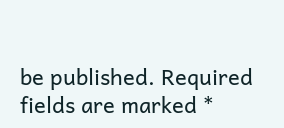be published. Required fields are marked *